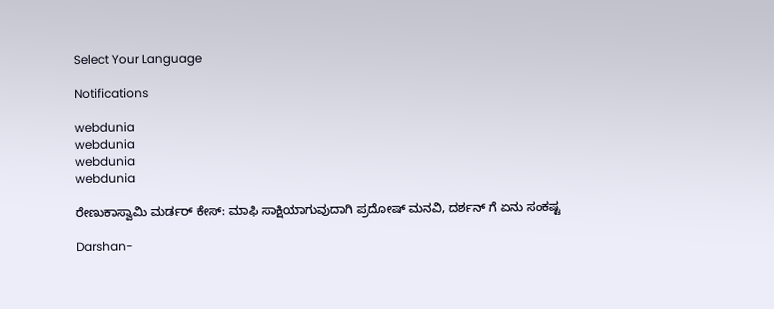Select Your Language

Notifications

webdunia
webdunia
webdunia
webdunia

ರೇಣುಕಾಸ್ವಾಮಿ ಮರ್ಡರ್ ಕೇಸ್: ಮಾಫಿ ಸಾಕ್ಷಿಯಾಗುವುದಾಗಿ ಪ್ರದೋಷ್ ಮನವಿ, ದರ್ಶನ್ ಗೆ ಏನು ಸಂಕಷ್ಟ

Darshan-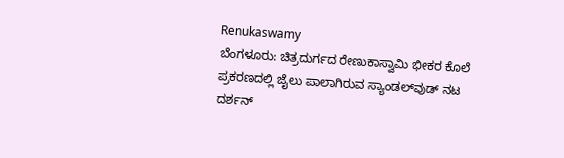Renukaswamy
ಬೆಂಗಳೂರು: ಚಿತ್ರದುರ್ಗದ ರೇಣುಕಾಸ್ವಾಮಿ ಭೀಕರ ಕೊಲೆ ಪ್ರಕರಣದಲ್ಲಿ ಜೈಲು ಪಾಲಾಗಿರುವ ಸ್ಯಾಂಡಲ್‌ವುಡ್ ನಟ ದರ್ಶನ್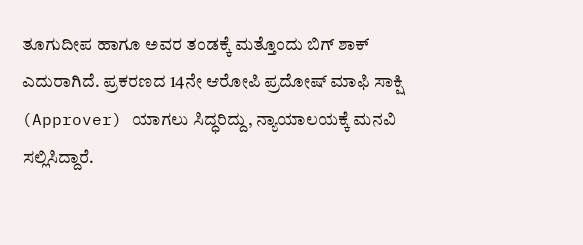ತೂಗುದೀಪ ಹಾಗೂ ಅವರ ತಂಡಕ್ಕೆ ಮತ್ತೊಂದು ಬಿಗ್ ಶಾಕ್ ಎದುರಾಗಿದೆ. ಪ್ರಕರಣದ 14ನೇ ಆರೋಪಿ ಪ್ರದೋಷ್ ಮಾಫಿ ಸಾಕ್ಷಿ (Approver) ಯಾಗಲು ಸಿದ್ಧರಿದ್ದು, ನ್ಯಾಯಾಲಯಕ್ಕೆ ಮನವಿ ಸಲ್ಲಿಸಿದ್ದಾರೆ.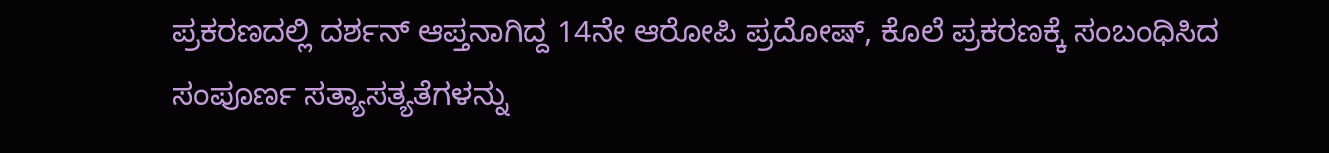ಪ್ರಕರಣದಲ್ಲಿ ದರ್ಶನ್ ಆಪ್ತನಾಗಿದ್ದ 14ನೇ ಆರೋಪಿ ಪ್ರದೋಷ್, ಕೊಲೆ ಪ್ರಕರಣಕ್ಕೆ ಸಂಬಂಧಿಸಿದ ಸಂಪೂರ್ಣ ಸತ್ಯಾಸತ್ಯತೆಗಳನ್ನು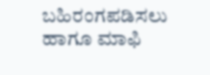ಬಹಿರಂಗಪಡಿಸಲು ಹಾಗೂ ಮಾಫಿ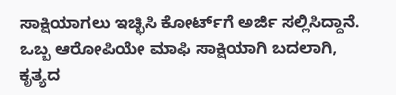ಸಾಕ್ಷಿಯಾಗಲು ಇಚ್ಛಿಸಿ ಕೋರ್ಟ್‌ಗೆ ಅರ್ಜಿ ಸಲ್ಲಿಸಿದ್ದಾನೆ. ಒಬ್ಬ ಆರೋಪಿಯೇ ಮಾಫಿ ಸಾಕ್ಷಿಯಾಗಿ ಬದಲಾಗಿ, ಕೃತ್ಯದ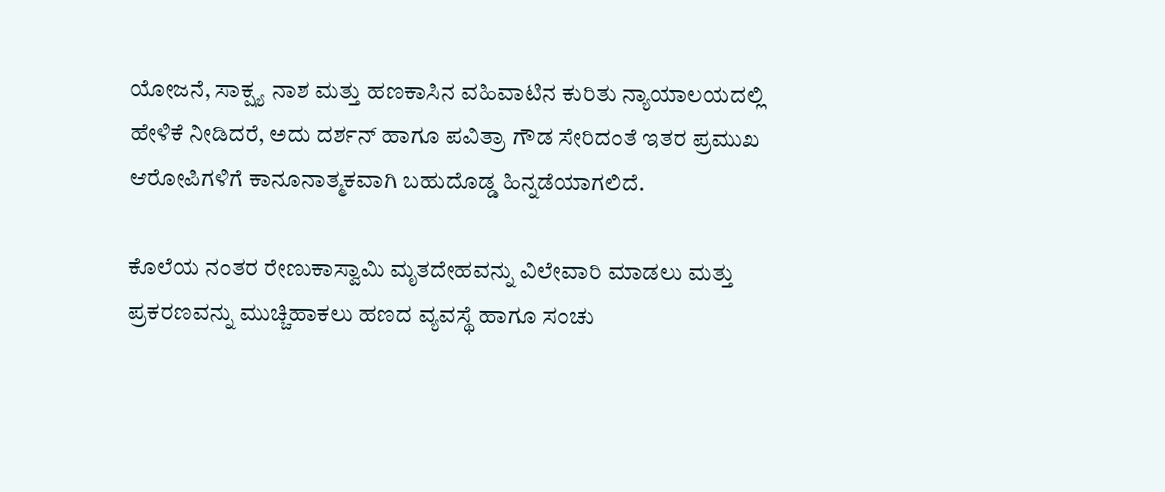ಯೋಜನೆ, ಸಾಕ್ಷ್ಯ ನಾಶ ಮತ್ತು ಹಣಕಾಸಿನ ವಹಿವಾಟಿನ ಕುರಿತು ನ್ಯಾಯಾಲಯದಲ್ಲಿ ಹೇಳಿಕೆ ನೀಡಿದರೆ, ಅದು ದರ್ಶನ್ ಹಾಗೂ ಪವಿತ್ರಾ ಗೌಡ ಸೇರಿದಂತೆ ಇತರ ಪ್ರಮುಖ ಆರೋಪಿಗಳಿಗೆ ಕಾನೂನಾತ್ಮಕವಾಗಿ ಬಹುದೊಡ್ಡ ಹಿನ್ನಡೆಯಾಗಲಿದೆ.

ಕೊಲೆಯ ನಂತರ ರೇಣುಕಾಸ್ವಾಮಿ ಮೃತದೇಹವನ್ನು ವಿಲೇವಾರಿ ಮಾಡಲು ಮತ್ತು ಪ್ರಕರಣವನ್ನು ಮುಚ್ಚಿಹಾಕಲು ಹಣದ ವ್ಯವಸ್ಥೆ ಹಾಗೂ ಸಂಚು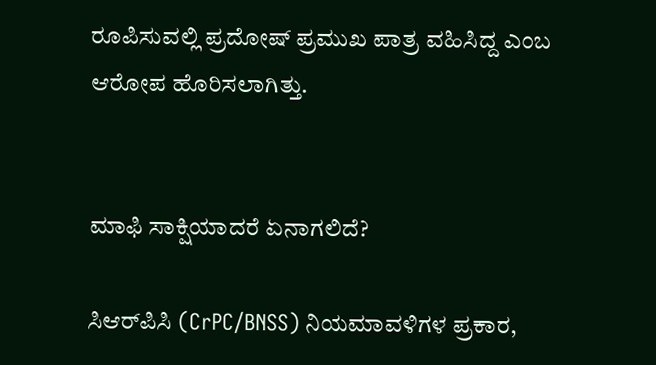ರೂಪಿಸುವಲ್ಲಿ ಪ್ರದೋಷ್ ಪ್ರಮುಖ ಪಾತ್ರ ವಹಿಸಿದ್ದ ಎಂಬ ಆರೋಪ ಹೊರಿಸಲಾಗಿತ್ತು.


ಮಾಫಿ ಸಾಕ್ಷಿಯಾದರೆ ಏನಾಗಲಿದೆ?

ಸಿಆರ್‌ಪಿಸಿ (CrPC/BNSS) ನಿಯಮಾವಳಿಗಳ ಪ್ರಕಾರ,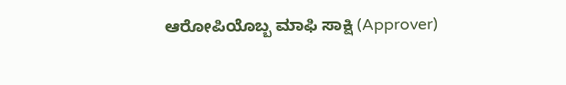ಆರೋಪಿಯೊಬ್ಬ ಮಾಫಿ ಸಾಕ್ಷಿ (Approver)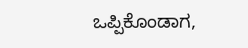ಒಪ್ಪಿಕೊಂಡಾಗ,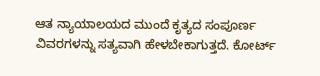ಆತ ನ್ಯಾಯಾಲಯದ ಮುಂದೆ ಕೃತ್ಯದ ಸಂಪೂರ್ಣ ವಿವರಗಳನ್ನು ಸತ್ಯವಾಗಿ ಹೇಳಬೇಕಾಗುತ್ತದೆ. ಕೋರ್ಟ್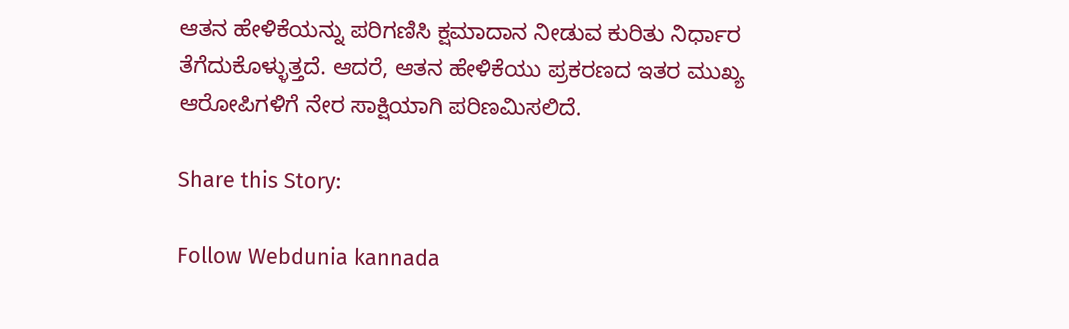ಆತನ ಹೇಳಿಕೆಯನ್ನು ಪರಿಗಣಿಸಿ ಕ್ಷಮಾದಾನ ನೀಡುವ ಕುರಿತು ನಿರ್ಧಾರ ತೆಗೆದುಕೊಳ್ಳುತ್ತದೆ. ಆದರೆ, ಆತನ ಹೇಳಿಕೆಯು ಪ್ರಕರಣದ ಇತರ ಮುಖ್ಯ ಆರೋಪಿಗಳಿಗೆ ನೇರ ಸಾಕ್ಷಿಯಾಗಿ ಪರಿಣಮಿಸಲಿದೆ.

Share this Story:

Follow Webdunia kannada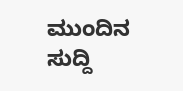ಮುಂದಿನ ಸುದ್ದಿ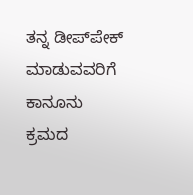ತನ್ನ ಡೀಪ್‌ಪೇಕ್‌ ಮಾಡುವವರಿಗೆ ಕಾನೂನು ಕ್ರಮದ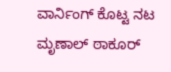ವಾರ್ನಿಂಗ್ ಕೊಟ್ಟ ನಟ ಮೃಣಾಲ್ ಠಾಕೂರ್